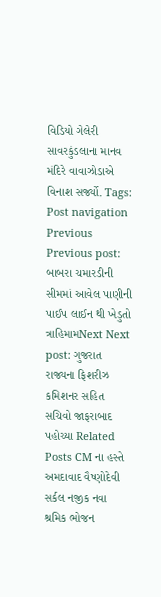વિડિયો ગેલેરી સાવરકુંડલાના માનવ મંદિરે વાવાઝોડાએ વિનાશ સર્જ્યો. Tags: Post navigation Previous Previous post: બાબરા ચમારડીની સીમમાં આવેલ પાણીની પાઈપ લાઈન થી ખેડુતો ત્રાહિમામNext Next post: ગુજરાત રાજ્યના ફિશરીઝ કમિશનર સહિત સચિવો જાફરાબાદ પહોચ્યા Related Posts CM ના હસ્તે અમદાવાદ વૈષ્ણોદેવી સર્કલ નજીક નવા શ્રમિક ભોજન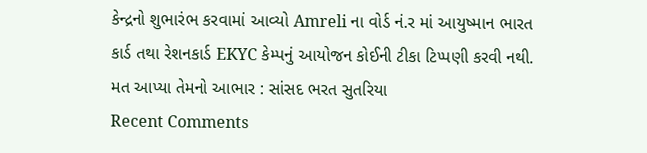કેન્દ્રનો શુભારંભ કરવામાં આવ્યો Amreli ના વોર્ડ નં.ર માં આયુષ્માન ભારત કાર્ડ તથા રેશનકાર્ડ EKYC કેમ્પનું આયોજન કોઈની ટીકા ટિપ્પણી કરવી નથી. મત આપ્યા તેમનો આભાર : સાંસદ ભરત સુતરિયા
Recent Comments